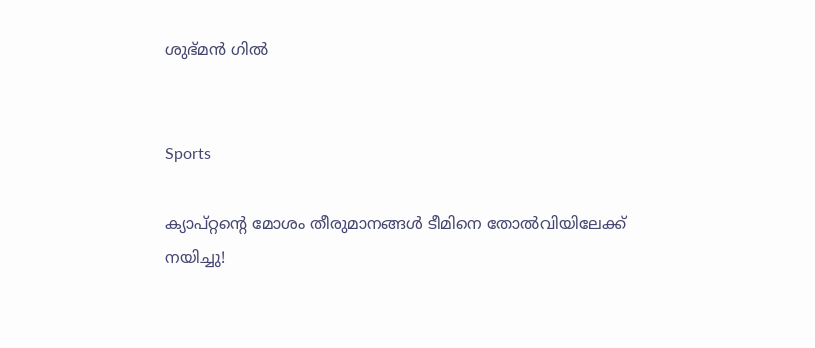ശുഭ്മൻ ഗിൽ


Sports

ക‍്യാപ്റ്റന്‍റെ മോശം തീരുമാനങ്ങൾ ടീമിനെ തോൽവിയിലേക്ക് നയിച്ചു‍!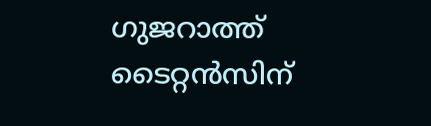ഗുജറാത്ത് ടൈറ്റൻസിന്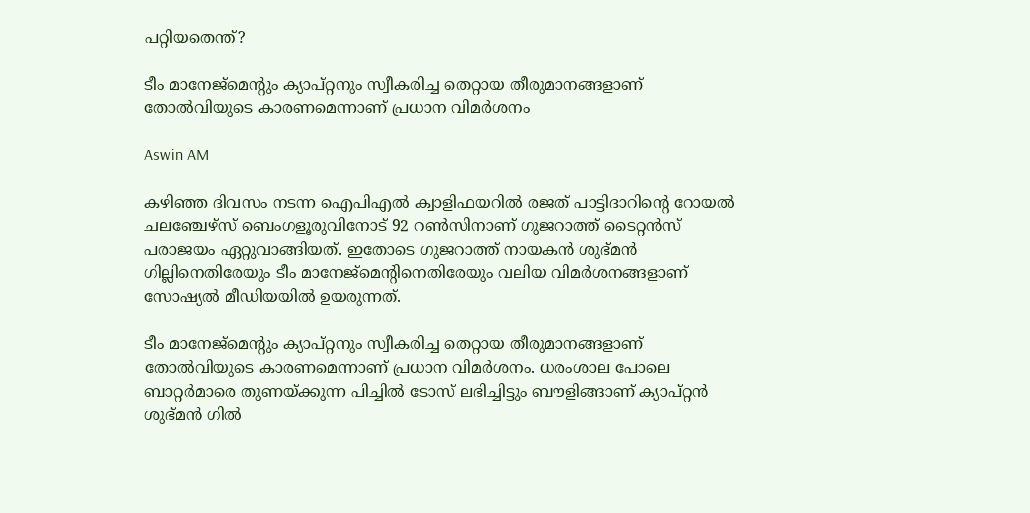പറ്റിയതെന്ത്‍?

ടീം മാനേജ്മെന്‍റും ക‍്യാപ്റ്റനും സ്വീകരിച്ച തെറ്റായ തീരുമാനങ്ങളാണ് തോൽവിയുടെ കാരണമെന്നാണ് പ്രധാന വിമർശനം

Aswin AM

കഴിഞ്ഞ ദിവസം നടന്ന ഐപിഎൽ ക്വാളിഫയറിൽ രജത് പാട്ടിദാറിന്‍റെ റോയൽ ചലഞ്ചേഴ്സ് ബെംഗളൂരുവിനോട് 92 റൺസിനാണ് ഗുജറാത്ത് ടൈറ്റൻസ് പരാജയം ഏറ്റുവാങ്ങിയത്. ഇതോടെ ഗുജറാത്ത് നായകൻ ശുഭ്മൻ ഗില്ലിനെതിരേയും ടീം മാനേജ്മെന്‍റിനെതിരേയും വലിയ വിമർശനങ്ങളാണ് സോഷ‍്യൽ മീഡിയയിൽ ഉയരുന്നത്.

ടീം മാനേജ്മെന്‍റും ക‍്യാപ്റ്റനും സ്വീകരിച്ച തെറ്റായ തീരുമാനങ്ങളാണ് തോൽവിയുടെ കാരണമെന്നാണ് പ്രധാന വിമർശനം. ധരംശാല പോലെ ബാറ്റർമാരെ തുണയ്ക്കുന്ന പിച്ചിൽ ടോസ് ലഭിച്ചിട്ടും ബൗളിങ്ങാണ് ക‍്യാപ്റ്റൻ ശുഭ്മൻ ഗിൽ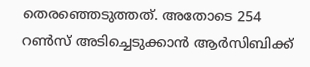തെരഞ്ഞെടുത്തത്. അതോടെ 254 റൺസ് അടിച്ചെടുക്കാൻ ആർസിബിക്ക്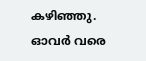കഴിഞ്ഞു. ഓവർ വരെ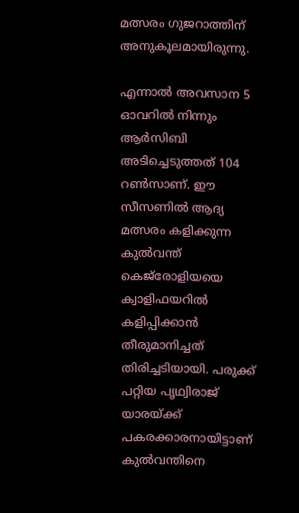മത്സരം ഗുജറാത്തിന് അനുകൂലമായിരുന്നു.

എന്നാൽ അവസാന 5 ഓവറിൽ നിന്നും ആർസിബി അടിച്ചെടുത്തത് 104 റൺസാണ്. ഈ സീസണിൽ ആദ‍്യ മത്സരം കളിക്കുന്ന കുൽവന്ത് കെജ്‌രോളിയയെ ക്വാളിഫയറിൽ കളിപ്പിക്കാൻ തീരുമാനിച്ചത് തിരിച്ചടിയായി. പരുക്ക് പറ്റിയ പൃഥ്വിരാജ് യാരയ്ക്ക് പകരക്കാരനായിട്ടാണ് കുൽവന്തിനെ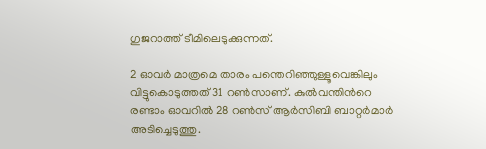ഗുജറാത്ത് ടീമിലെടുക്കുന്നത്.

2 ഓവർ മാത്രമെ താരം പന്തെറിഞ്ഞുള്ളൂവെങ്കിലും വിട്ടുകൊടുത്തത് 31 റൺസാണ്. കുൽവന്തിന്‍റെ രണ്ടാം ഓവറിൽ 28 റൺസ് ആർസിബി ബാറ്റർമാർ അടിച്ചെടുത്തു.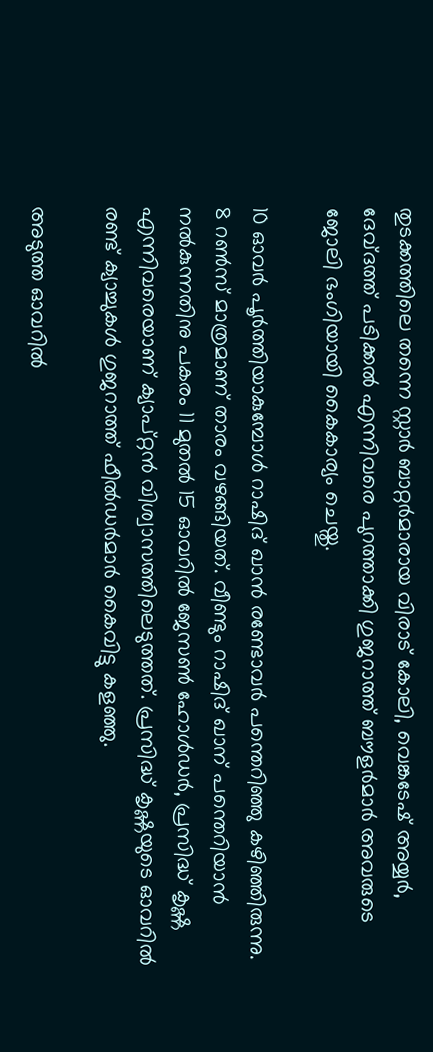തുടക്കത്തിലെ തന്നെ സ്റ്റാർ ബാറ്റർമാരായ വിരാട് കോലി, വെങ്കടേഷ് അയ്യർ, ദേവ്ദത്ത് പടിക്കൽ എന്നിവരെ പുറത്താക്കി ഗുജറാത്ത് ബൗളർമാർ അവരുടെ ജോലി ഭംഗിയായി കൈകാര‍്യം ചെയ്തു.

10 ഓവർ പൂർത്തിയാകുമ്പോൾ റാഷിദ് ഖാൻ രണ്ടോവർ പന്തെറിഞ്ഞു കഴിഞ്ഞിരുന്നു. 8 റൺസ് മാത്രമാണ് താരം വഴങ്ങിയത്. വീണ്ടും റാഷിദ് ഖാന് പന്തെറിയാൻ നൽകുന്നതിനു പകരം 11 മുതൽ 15 ഓവറിൽ ജേസൺ ഹോൾഡർ, പ്രസിദ്ധ് കൃഷ്ണ എന്നിവരെയാണ് ക‍്യാപ്റ്റൻ വിശ്വാസത്തിലെടുത്തത്. പ്രസിദ്ധ് കൃഷ്ണയുടെ ഓവറിൽ രണ്ട് ക‍്യാച്ചുകൾ ഗുജറാത്ത് ഫീൽഡർമാർ കൈവിട്ടു കളഞ്ഞു.

അടുത്ത ഓവറിൽ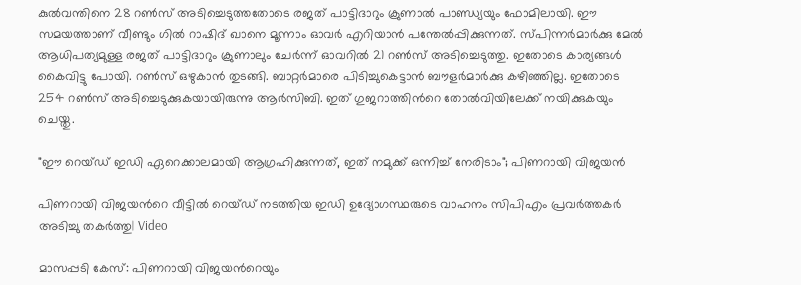കുൽവന്തിനെ 28 റൺസ് അടിച്ചെടുത്തതോടെ രജത് പാട്ടിദാറും ക്രുണാൽ പാണ്ഡ‍്യയും ഫോമിലായി. ഈ സമയത്താണ് വീണ്ടും ഗിൽ റാഷിദ് ഖാനെ മൂന്നാം ഓവർ എറിയാൻ പന്തേൽപ്പിക്കുന്നത്. സ്പിന്നർമാർക്കു മേൽ ആധിപത‍്യമുള്ള രജത് പാട്ടിദാറും ക്രുണാലും ചേർന്ന് ഓവറിൽ 21 റൺസ് അടിച്ചെടുത്തു. ഇതോടെ കാര‍്യങ്ങൾ‌ കൈവിട്ടു പോയി. റൺസ് ഒഴുകാൻ തുടങ്ങി. ബാറ്റർമാരെ പിടിച്ചുകെട്ടാൻ ബൗളർമാർക്കു കഴിഞ്ഞില്ല. ഇതോടെ 254 റൺസ് അടിച്ചെടുക്കുകയായിരുന്നു ആർസിബി. ഇത് ഗുജറാത്തിന്‍റെ തോൽവിയിലേക്ക് നയിക്കുകയും ചെയ്തു.

"ഈ റെയ്ഡ് ഇഡി ഏറെക്കാലമായി ആഗ്രഹിക്കുന്നത്, ഇത് നമുക്ക് ഒന്നിച്ച് നേരിടാം"; പിണറായി വിജയന്‍

പിണറായി വിജയന്‍റെ വീട്ടിൽ റെയ്ഡ് നടത്തിയ ഇഡി ഉദ‍്യോഗസ്ഥരുടെ വാഹനം സിപിഎം പ്രവർത്തകർ അടിച്ചു തകർത്തു| Video

മാസപ്പടി കേസ്: പിണറായി വിജയന്‍റെയും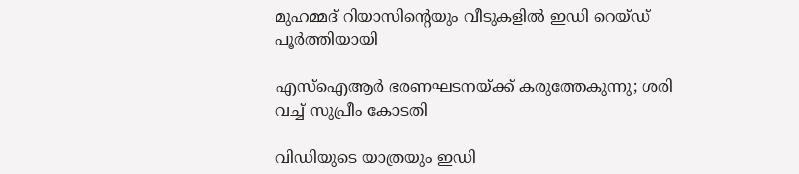മുഹമ്മദ് റിയാസിന്‍റെയും വീടുകളിൽ ഇഡി റെയ്ഡ് പൂർത്തിയായി

എസ്ഐആർ ഭരണഘടനയ്ക്ക് കരുത്തേകുന്നു; ശരി വച്ച് സുപ്രീം കോടതി

വിഡിയുടെ യാത്രയും ഇഡി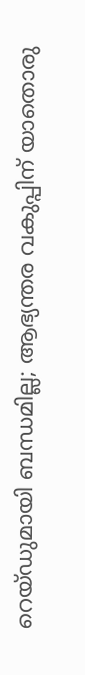റെയ്ഡുമായി ബന്ധമില്ല; ആഭ്യന്തര വകുപ്പിന് യാതൊരു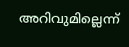അറിവുമില്ലെന്ന്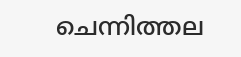ചെന്നിത്തല